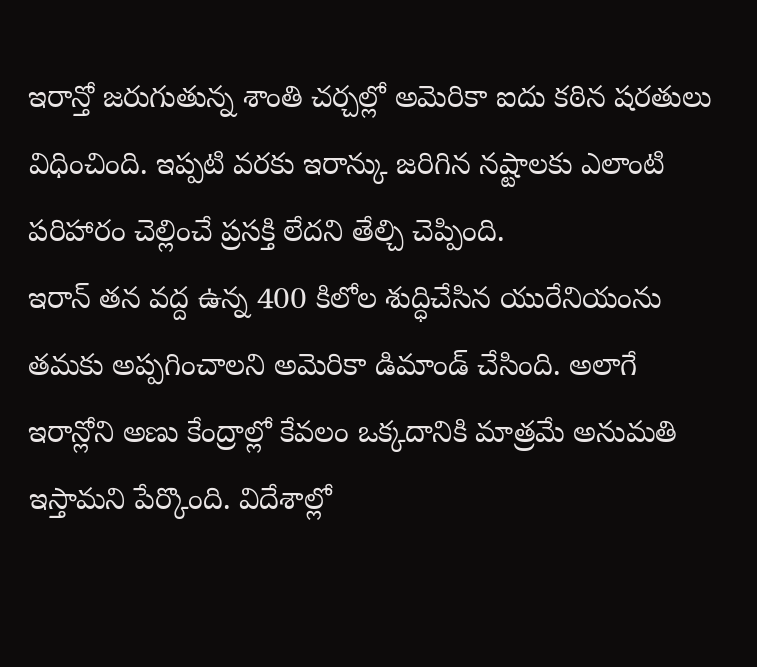ఇరాన్తో జరుగుతున్న శాంతి చర్చల్లో అమెరికా ఐదు కఠిన షరతులు విధించింది. ఇప్పటి వరకు ఇరాన్కు జరిగిన నష్టాలకు ఎలాంటి పరిహారం చెల్లించే ప్రసక్తి లేదని తేల్చి చెప్పింది.
ఇరాన్ తన వద్ద ఉన్న 400 కిలోల శుద్ధిచేసిన యురేనియంను తమకు అప్పగించాలని అమెరికా డిమాండ్ చేసింది. అలాగే ఇరాన్లోని అణు కేంద్రాల్లో కేవలం ఒక్కదానికి మాత్రమే అనుమతి ఇస్తామని పేర్కొంది. విదేశాల్లో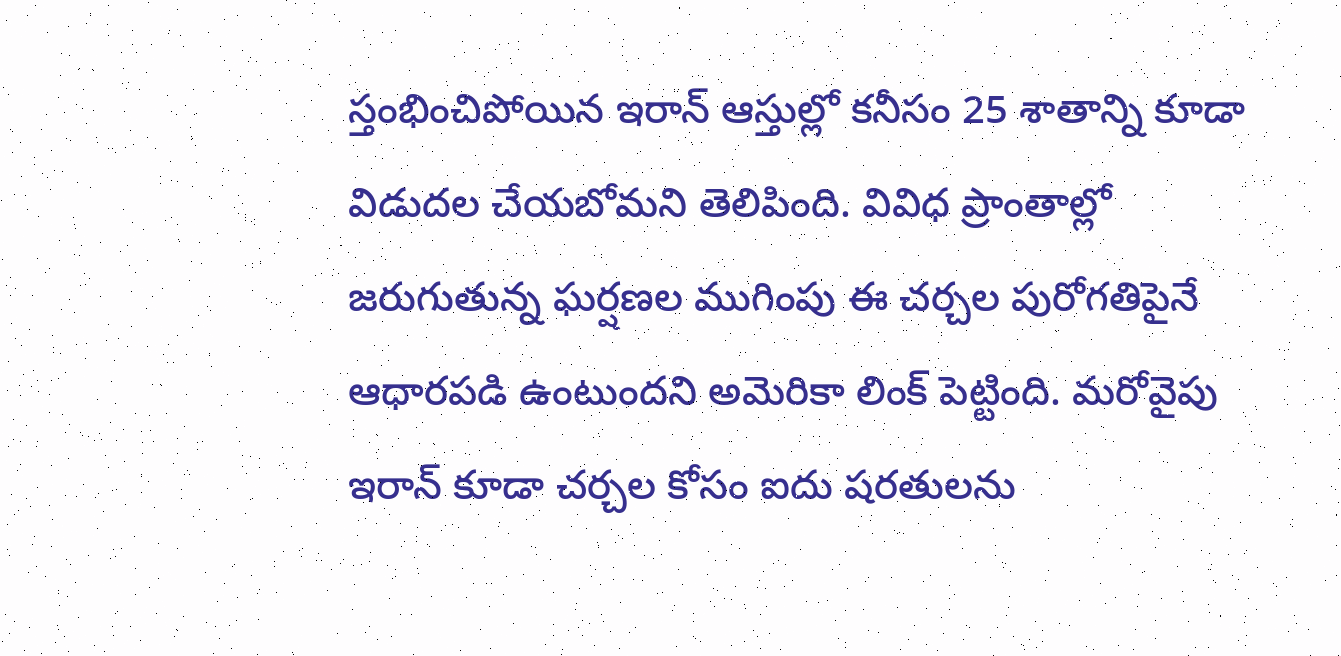స్తంభించిపోయిన ఇరాన్ ఆస్తుల్లో కనీసం 25 శాతాన్ని కూడా విడుదల చేయబోమని తెలిపింది. వివిధ ప్రాంతాల్లో జరుగుతున్న ఘర్షణల ముగింపు ఈ చర్చల పురోగతిపైనే ఆధారపడి ఉంటుందని అమెరికా లింక్ పెట్టింది. మరోవైపు ఇరాన్ కూడా చర్చల కోసం ఐదు షరతులను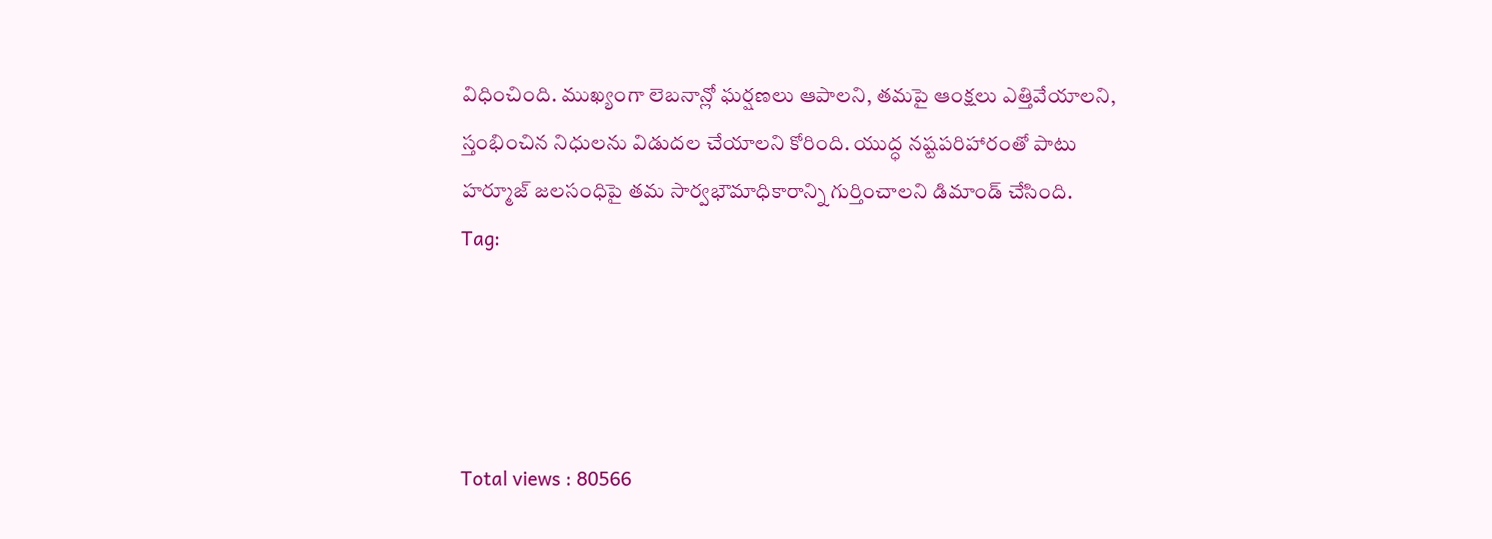విధించింది. ముఖ్యంగా లెబనాన్లో ఘర్షణలు ఆపాలని, తమపై ఆంక్షలు ఎత్తివేయాలని, స్తంభించిన నిధులను విడుదల చేయాలని కోరింది. యుద్ధ నష్టపరిహారంతో పాటు హర్మూజ్ జలసంధిపై తమ సార్వభౌమాధికారాన్ని గుర్తించాలని డిమాండ్ చేసింది.
Tag:




Total views : 80566